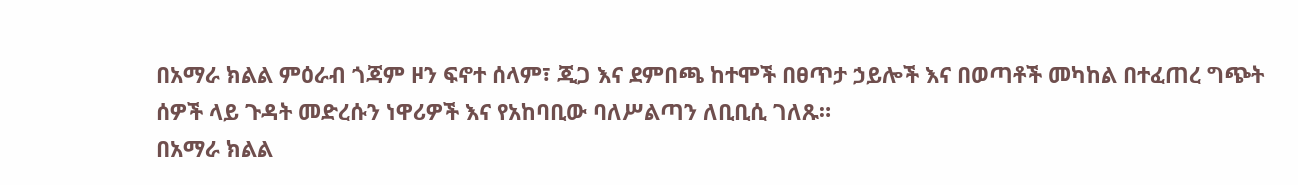በአማራ ክልል ምዕራብ ጎጃም ዞን ፍኖተ ሰላም፣ ጂጋ እና ደምበጫ ከተሞች በፀጥታ ኃይሎች እና በወጣቶች መካከል በተፈጠረ ግጭት ሰዎች ላይ ጉዳት መድረሱን ነዋሪዎች እና የአከባቢው ባለሥልጣን ለቢቢሲ ገለጹ።
በአማራ ክልል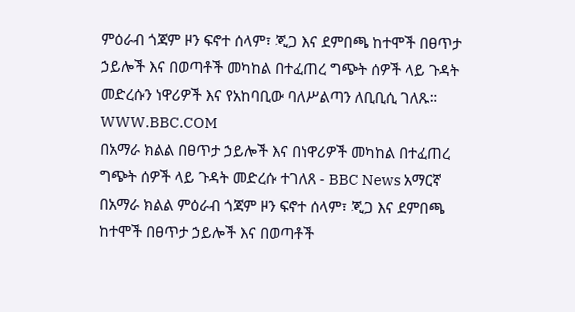ምዕራብ ጎጃም ዞን ፍኖተ ሰላም፣ ጂጋ እና ደምበጫ ከተሞች በፀጥታ ኃይሎች እና በወጣቶች መካከል በተፈጠረ ግጭት ሰዎች ላይ ጉዳት መድረሱን ነዋሪዎች እና የአከባቢው ባለሥልጣን ለቢቢሲ ገለጹ።
WWW.BBC.COM
በአማራ ክልል በፀጥታ ኃይሎች እና በነዋሪዎች መካከል በተፈጠረ ግጭት ሰዎች ላይ ጉዳት መድረሱ ተገለጸ - BBC News አማርኛ
በአማራ ክልል ምዕራብ ጎጃም ዞን ፍኖተ ሰላም፣ ጂጋ እና ደምበጫ ከተሞች በፀጥታ ኃይሎች እና በወጣቶች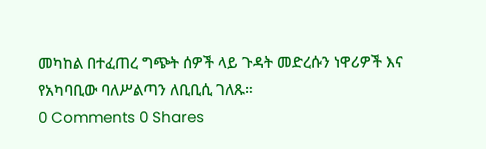መካከል በተፈጠረ ግጭት ሰዎች ላይ ጉዳት መድረሱን ነዋሪዎች እና የአካባቢው ባለሥልጣን ለቢቢሲ ገለጹ።
0 Comments 0 Shares